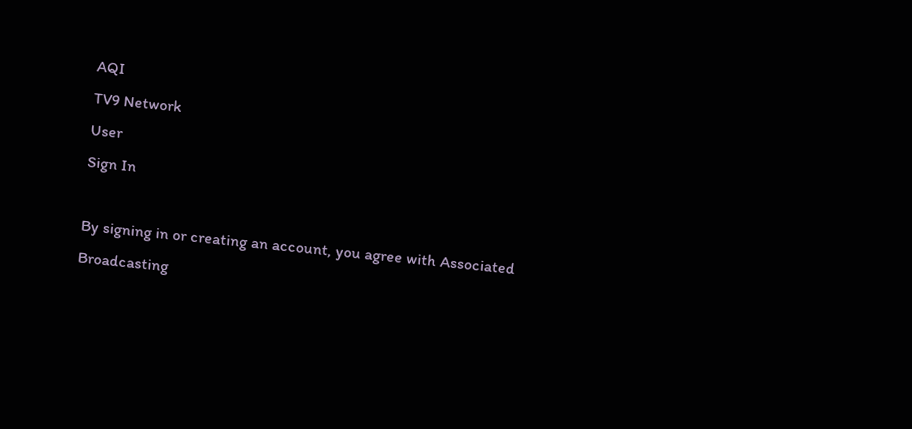AQI
TV9 Network
User
Sign In

By signing in or creating an account, you agree with Associated Broadcasting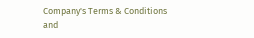Company's Terms & Conditions and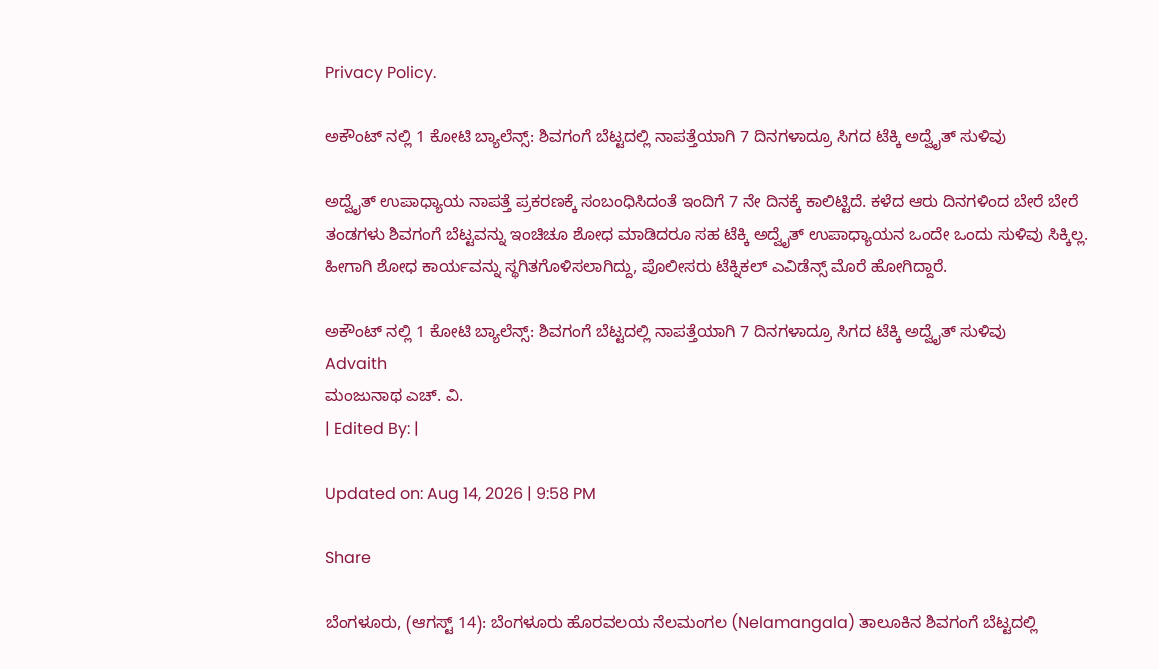Privacy Policy.

ಅಕೌಂಟ್ ನಲ್ಲಿ 1 ಕೋಟಿ ಬ್ಯಾಲೆನ್ಸ್: ಶಿವಗಂಗೆ ಬೆಟ್ಟದಲ್ಲಿ ನಾಪತ್ತೆಯಾಗಿ 7 ದಿನಗಳಾದ್ರೂ ಸಿಗದ ಟೆಕ್ಕಿ ಅದ್ವೈತ್ ಸುಳಿವು

ಅದ್ವೈತ್ ಉಪಾಧ್ಯಾಯ ನಾಪತ್ತೆ ಪ್ರಕರಣಕ್ಕೆ ಸಂಬಂಧಿಸಿದಂತೆ ಇಂದಿಗೆ 7 ನೇ ದಿನಕ್ಕೆ ಕಾಲಿಟ್ಟಿದೆ. ಕಳೆದ ಆರು ದಿನಗಳಿಂದ ಬೇರೆ ಬೇರೆ ತಂಡಗಳು ಶಿವಗಂಗೆ ಬೆಟ್ಟವನ್ನು ಇಂಚಿಚೂ ಶೋಧ ಮಾಡಿದರೂ ಸಹ ಟೆಕ್ಕಿ ಅದ್ವೈತ್ ಉಪಾಧ್ಯಾಯನ ಒಂದೇ ಒಂದು ಸುಳಿವು ಸಿಕ್ಕಿಲ್ಲ. ಹೀಗಾಗಿ ಶೋಧ ಕಾರ್ಯವನ್ನು ಸ್ಥಗಿತಗೊಳಿಸಲಾಗಿದ್ದು, ಪೊಲೀಸರು ಟೆಕ್ನಿಕಲ್ ಎವಿಡೆನ್ಸ್ ಮೊರೆ ಹೋಗಿದ್ದಾರೆ.

ಅಕೌಂಟ್ ನಲ್ಲಿ 1 ಕೋಟಿ ಬ್ಯಾಲೆನ್ಸ್: ಶಿವಗಂಗೆ ಬೆಟ್ಟದಲ್ಲಿ ನಾಪತ್ತೆಯಾಗಿ 7 ದಿನಗಳಾದ್ರೂ ಸಿಗದ ಟೆಕ್ಕಿ ಅದ್ವೈತ್ ಸುಳಿವು
Advaith
ಮಂಜುನಾಥ ಎಚ್. ವಿ.
| Edited By: |

Updated on: Aug 14, 2026 | 9:58 PM

Share

ಬೆಂಗಳೂರು, (ಆಗಸ್ಟ್ 14): ಬೆಂಗಳೂರು ಹೊರವಲಯ ನೆಲಮಂಗಲ (Nelamangala) ತಾಲೂಕಿನ ಶಿವಗಂಗೆ ಬೆಟ್ಟದಲ್ಲಿ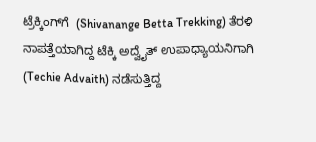ಟ್ರೆಕ್ಕಿಂಗ್‌ಗೆ  (Shivanange Betta Trekking) ತೆರಳಿ ನಾಪತ್ತೆಯಾಗಿದ್ದ ಟೆಕ್ಕಿ ಅದ್ವೈತ್ ಉಪಾಧ್ಯಾಯನಿಗಾಗಿ (Techie Advaith) ನಡೆಸುತ್ತಿದ್ದ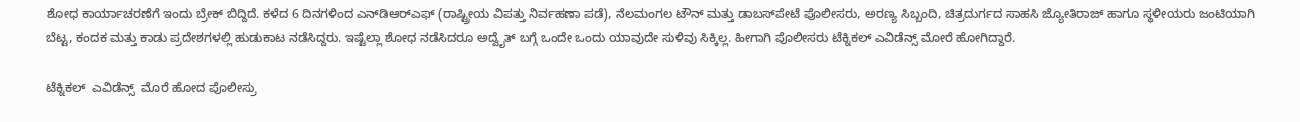ಶೋಧ ಕಾರ್ಯಾಚರಣೆಗೆ ಇಂದು ಬ್ರೇಕ್ ಬಿದ್ದಿದೆ. ಕಳೆದ 6 ದಿನಗಳಿಂದ ಎನ್‌ಡಿಆರ್‌ಎಫ್‌ (ರಾಷ್ಟ್ರೀಯ ವಿಪತ್ತು ನಿರ್ವಹಣಾ ಪಡೆ), ನೆಲಮಂಗಲ ಟೌನ್‌ ಮತ್ತು ಡಾಬಸ್‌ಪೇಟೆ ಪೊಲೀಸರು, ಅರಣ್ಯ ಸಿಬ್ಬಂದಿ, ಚಿತ್ರದುರ್ಗದ ಸಾಹಸಿ ಜ್ಯೋತಿರಾಜ್‌ ಹಾಗೂ ಸ್ಥಳೀಯರು ಜಂಟಿಯಾಗಿ ಬೆಟ್ಟ, ಕಂದಕ ಮತ್ತು ಕಾಡು ಪ್ರದೇಶಗಳಲ್ಲಿ ಹುಡುಕಾಟ ನಡೆಸಿದ್ದರು. ಇಷ್ಟೆಲ್ಲಾ ಶೋಧ ನಡೆಸಿದರೂ ಅದ್ವೈತ್‌ ಬಗ್ಗೆ ಒಂದೇ ಒಂದು ಯಾವುದೇ ಸುಳಿವು ಸಿಕ್ಕಿಲ್ಲ. ಹೀಗಾಗಿ ಪೊಲೀಸರು ಟೆಕ್ನಿಕಲ್ ಎವಿಡೆನ್ಸ್ ಮೋರೆ ಹೋಗಿದ್ದಾರೆ.

ಟೆಕ್ನಿಕಲ್  ಎವಿಡೆನ್ಸ್  ಮೊರೆ ಹೋದ ಪೊಲೀಸ್ರು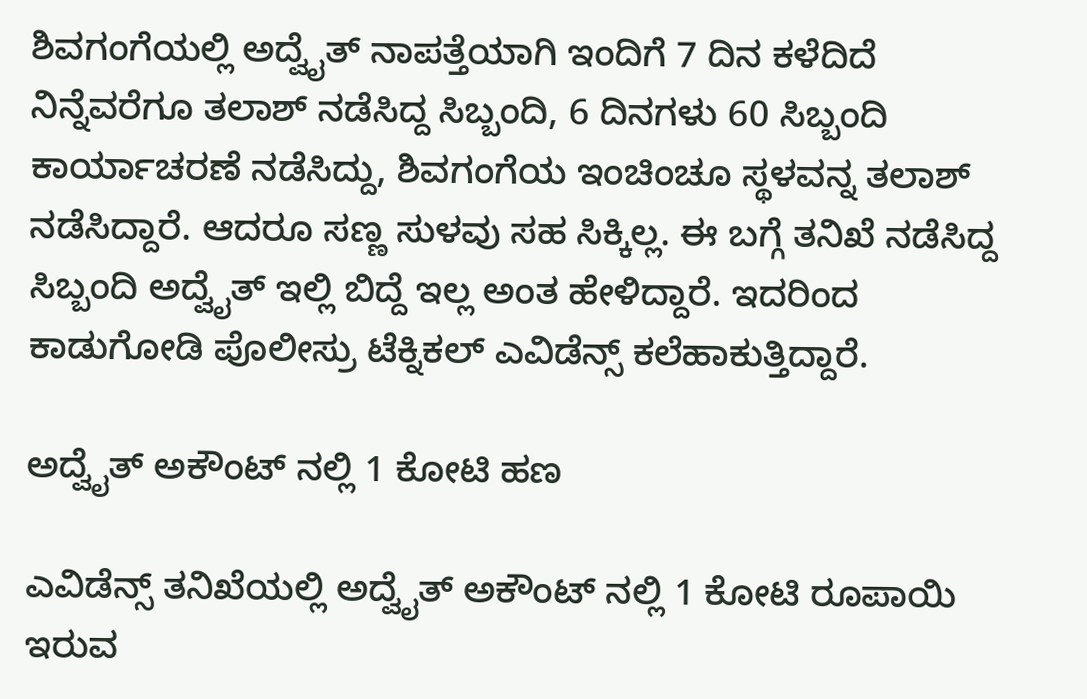ಶಿವಗಂಗೆಯಲ್ಲಿ ಅದ್ವೈತ್ ನಾಪತ್ತೆಯಾಗಿ ಇಂದಿಗೆ 7 ದಿನ ಕಳೆದಿದೆ ನಿನ್ನೆವರೆಗೂ ತಲಾಶ್ ನಡೆಸಿದ್ದ ಸಿಬ್ಬಂದಿ, 6 ದಿನಗಳು 60 ಸಿಬ್ಬಂದಿ ಕಾರ್ಯಾಚರಣೆ ನಡೆಸಿದ್ದು, ಶಿವಗಂಗೆಯ ಇಂಚಿಂಚೂ ಸ್ಥಳವನ್ನ ತಲಾಶ್ ನಡೆಸಿದ್ದಾರೆ. ಆದರೂ ಸಣ್ಣ ಸುಳವು ಸಹ ಸಿಕ್ಕಿಲ್ಲ. ಈ ಬಗ್ಗೆ ತನಿಖೆ ನಡೆಸಿದ್ದ ಸಿಬ್ಬಂದಿ ಅದ್ವೈತ್ ಇಲ್ಲಿ ಬಿದ್ದೆ ಇಲ್ಲ ಅಂತ ಹೇಳಿದ್ದಾರೆ. ಇದರಿಂದ ಕಾಡುಗೋಡಿ ಪೊಲೀಸ್ರು ಟೆಕ್ನಿಕಲ್ ಎವಿಡೆನ್ಸ್ ಕಲೆಹಾಕುತ್ತಿದ್ದಾರೆ.

ಅದ್ವೈತ್ ಅಕೌಂಟ್ ನಲ್ಲಿ 1 ಕೋಟಿ ಹಣ

ಎವಿಡೆನ್ಸ್ ತನಿಖೆಯಲ್ಲಿ ಅದ್ವೈತ್ ಅಕೌಂಟ್ ನಲ್ಲಿ 1 ಕೋಟಿ ರೂಪಾಯಿ ಇರುವ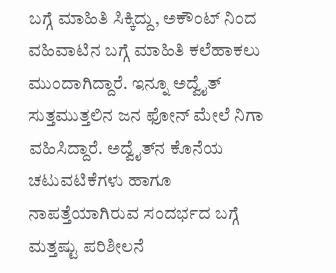ಬಗ್ಗೆ ಮಾಹಿತಿ ಸಿಕ್ಕಿದ್ದು, ಅಕೌಂಟ್ ನಿಂದ ವಹಿವಾಟಿನ ಬಗ್ಗೆ ಮಾಹಿತಿ ಕಲೆಹಾಕಲು ಮುಂದಾಗಿದ್ದಾರೆ. ಇನ್ನೂ ಅದ್ವೈತ್ ಸುತ್ತಮುತ್ತಲಿನ ಜನ ಫೋನ್ ಮೇಲೆ ನಿಗಾ ವಹಿಸಿದ್ದಾರೆ. ಅದ್ವೈತ್‌ನ ಕೊನೆಯ ಚಟುವಟಿಕೆಗಳು ಹಾಗೂ ನಾಪತ್ತೆಯಾಗಿರುವ ಸಂದರ್ಭದ ಬಗ್ಗೆ ಮತ್ತಷ್ಟು ಪರಿಶೀಲನೆ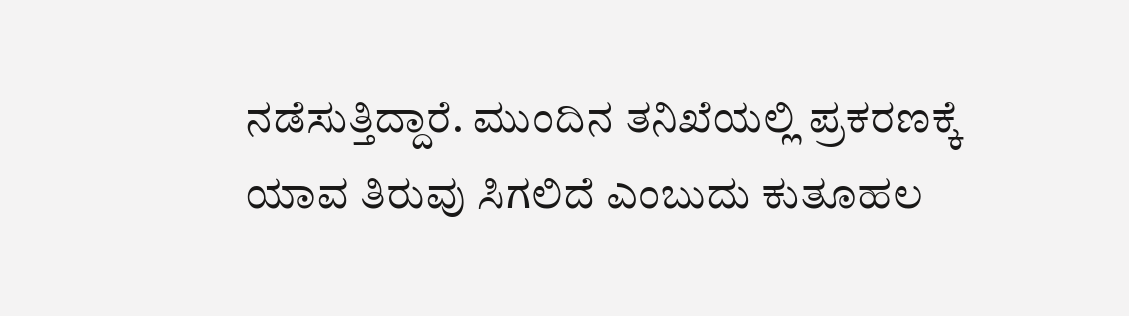ನಡೆಸುತ್ತಿದ್ದಾರೆ. ಮುಂದಿನ ತನಿಖೆಯಲ್ಲಿ ಪ್ರಕರಣಕ್ಕೆ ಯಾವ ತಿರುವು ಸಿಗಲಿದೆ ಎಂಬುದು ಕುತೂಹಲ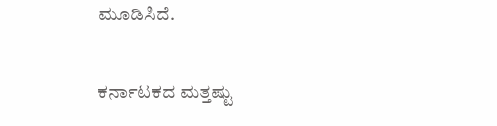ಮೂಡಿಸಿದೆ.

ಕರ್ನಾಟಕದ ಮತ್ತಷ್ಟು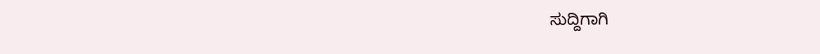ಸುದ್ದಿಗಾಗಿ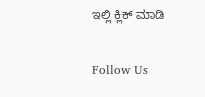ಇಲ್ಲಿ ಕ್ಲಿಕ್ ಮಾಡಿ

Follow Us